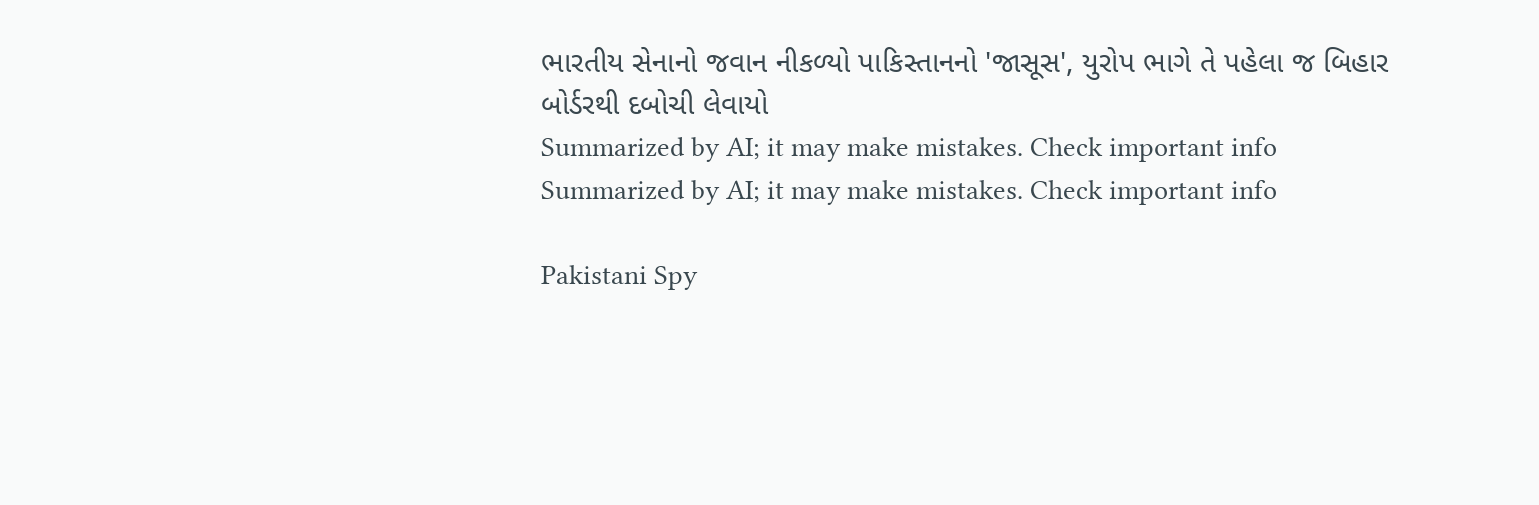ભારતીય સેનાનો જવાન નીકળ્યો પાકિસ્તાનનો 'જાસૂસ', યુરોપ ભાગે તે પહેલા જ બિહાર બોર્ડરથી દબોચી લેવાયો
Summarized by AI; it may make mistakes. Check important info
Summarized by AI; it may make mistakes. Check important info

Pakistani Spy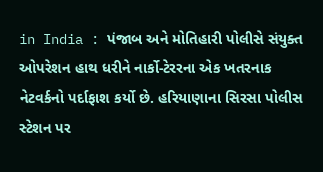in India : પંજાબ અને મોતિહારી પોલીસે સંયુક્ત ઓપરેશન હાથ ધરીને નાર્કો-ટેરરના એક ખતરનાક નેટવર્કનો પર્દાફાશ કર્યો છે. હરિયાણાના સિરસા પોલીસ સ્ટેશન પર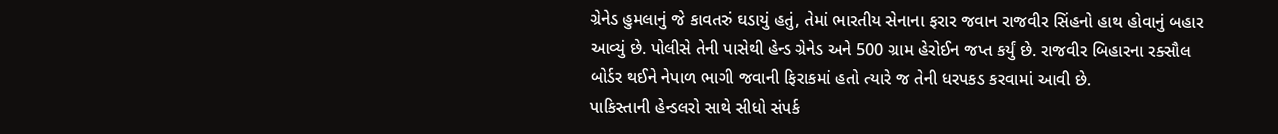ગ્રેનેડ હુમલાનું જે કાવતરું ઘડાયું હતું, તેમાં ભારતીય સેનાના ફરાર જવાન રાજવીર સિંહનો હાથ હોવાનું બહાર આવ્યું છે. પોલીસે તેની પાસેથી હેન્ડ ગ્રેનેડ અને 500 ગ્રામ હેરોઈન જપ્ત કર્યું છે. રાજવીર બિહારના રક્સૌલ બોર્ડર થઈને નેપાળ ભાગી જવાની ફિરાકમાં હતો ત્યારે જ તેની ધરપકડ કરવામાં આવી છે.
પાકિસ્તાની હેન્ડલરો સાથે સીધો સંપર્ક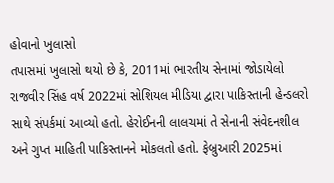હોવાનો ખુલાસો
તપાસમાં ખુલાસો થયો છે કે, 2011માં ભારતીય સેનામાં જોડાયેલો રાજવીર સિંહ વર્ષ 2022માં સોશિયલ મીડિયા દ્વારા પાકિસ્તાની હેન્ડલરો સાથે સંપર્કમાં આવ્યો હતો. હેરોઈનની લાલચમાં તે સેનાની સંવેદનશીલ અને ગુપ્ત માહિતી પાકિસ્તાનને મોકલતો હતો. ફેબ્રુઆરી 2025માં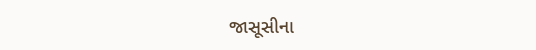જાસૂસીના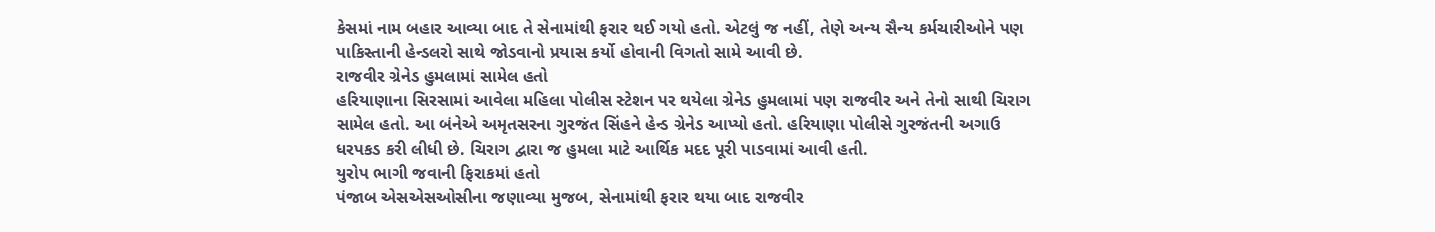કેસમાં નામ બહાર આવ્યા બાદ તે સેનામાંથી ફરાર થઈ ગયો હતો. એટલું જ નહીં, તેણે અન્ય સૈન્ય કર્મચારીઓને પણ પાકિસ્તાની હેન્ડલરો સાથે જોડવાનો પ્રયાસ કર્યો હોવાની વિગતો સામે આવી છે.
રાજવીર ગ્રેનેડ હુમલામાં સામેલ હતો
હરિયાણાના સિરસામાં આવેલા મહિલા પોલીસ સ્ટેશન પર થયેલા ગ્રેનેડ હુમલામાં પણ રાજવીર અને તેનો સાથી ચિરાગ સામેલ હતો. આ બંનેએ અમૃતસરના ગુરજંત સિંહને હેન્ડ ગ્રેનેડ આપ્યો હતો. હરિયાણા પોલીસે ગુરજંતની અગાઉ ધરપકડ કરી લીધી છે. ચિરાગ દ્વારા જ હુમલા માટે આર્થિક મદદ પૂરી પાડવામાં આવી હતી.
યુરોપ ભાગી જવાની ફિરાકમાં હતો
પંજાબ એસએસઓસીના જણાવ્યા મુજબ, સેનામાંથી ફરાર થયા બાદ રાજવીર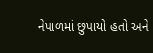નેપાળમાં છુપાયો હતો અને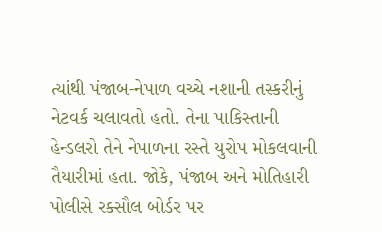ત્યાંથી પંજાબ-નેપાળ વચ્ચે નશાની તસ્કરીનું નેટવર્ક ચલાવતો હતો. તેના પાકિસ્તાની હેન્ડલરો તેને નેપાળના રસ્તે યુરોપ મોકલવાની તૈયારીમાં હતા. જોકે, પંજાબ અને મોતિહારી પોલીસે રક્સૌલ બોર્ડર પર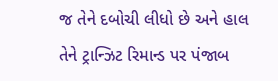જ તેને દબોચી લીધો છે અને હાલ તેને ટ્રાન્ઝિટ રિમાન્ડ પર પંજાબ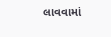લાવવામાં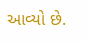આવ્યો છે.